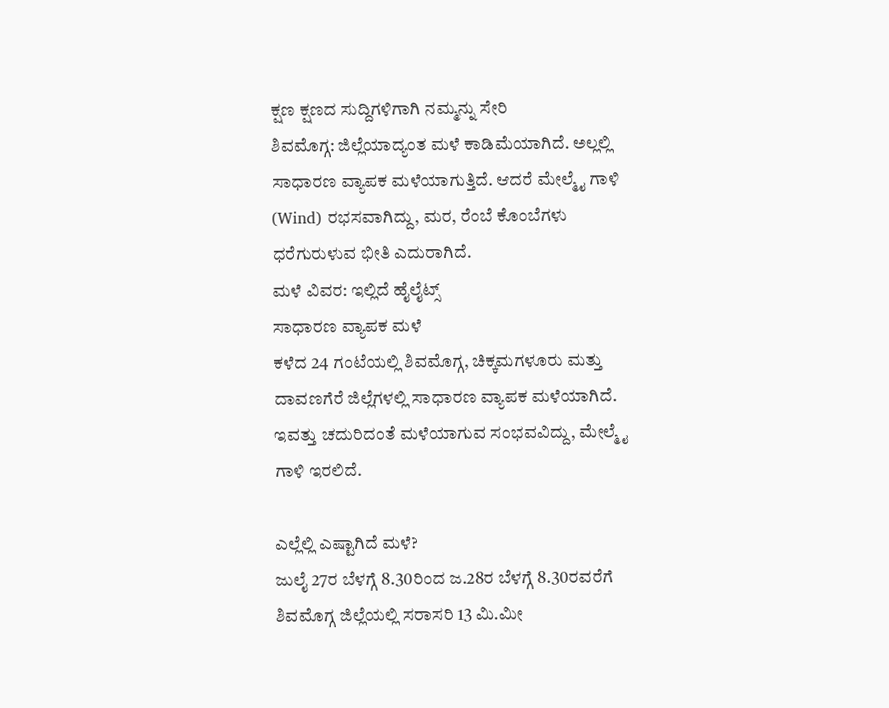ಕ್ಷಣ ಕ್ಷಣದ ಸುದ್ದಿಗಳಿಗಾಗಿ ನಮ್ಮನ್ನು ಸೇರಿ
ಶಿವಮೊಗ್ಗ: ಜಿಲ್ಲೆಯಾದ್ಯಂತ ಮಳೆ ಕಾಡಿಮೆಯಾಗಿದೆ. ಅಲ್ಲಲ್ಲಿ ಸಾಧಾರಣ ವ್ಯಾಪಕ ಮಳೆಯಾಗುತ್ತಿದೆ. ಆದರೆ ಮೇಲ್ಮೈ ಗಾಳಿ (Wind) ರಭಸವಾಗಿದ್ದು, ಮರ, ರೆಂಬೆ ಕೊಂಬೆಗಳು ಧರೆಗುರುಳುವ ಭೀತಿ ಎದುರಾಗಿದೆ.
ಮಳೆ ವಿವರ: ಇಲ್ಲಿದೆ ಹೈಲೈಟ್ಸ್
ಸಾಧಾರಣ ವ್ಯಾಪಕ ಮಳೆ
ಕಳೆದ 24 ಗಂಟೆಯಲ್ಲಿ ಶಿವಮೊಗ್ಗ, ಚಿಕ್ಕಮಗಳೂರು ಮತ್ತು ದಾವಣಗೆರೆ ಜಿಲ್ಲೆಗಳಲ್ಲಿ ಸಾಧಾರಣ ವ್ಯಾಪಕ ಮಳೆಯಾಗಿದೆ. ಇವತ್ತು ಚದುರಿದಂತೆ ಮಳೆಯಾಗುವ ಸಂಭವವಿದ್ದು, ಮೇಲ್ಮೈ ಗಾಳಿ ಇರಲಿದೆ.

ಎಲ್ಲೆಲ್ಲಿ ಎಷ್ಟಾಗಿದೆ ಮಳೆ?
ಜುಲೈ 27ರ ಬೆಳಗ್ಗೆ 8.30ರಿಂದ ಜ.28ರ ಬೆಳಗ್ಗೆ 8.30ರವರೆಗೆ ಶಿವಮೊಗ್ಗ ಜಿಲ್ಲೆಯಲ್ಲಿ ಸರಾಸರಿ 13 ಮಿ.ಮೀ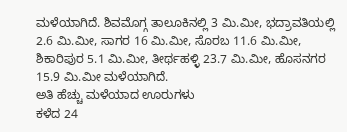ಮಳೆಯಾಗಿದೆ. ಶಿವಮೊಗ್ಗ ತಾಲೂಕಿನಲ್ಲಿ 3 ಮಿ.ಮೀ, ಭದ್ರಾವತಿಯಲ್ಲಿ 2.6 ಮಿ.ಮೀ, ಸಾಗರ 16 ಮಿ.ಮೀ, ಸೊರಬ 11.6 ಮಿ.ಮೀ, ಶಿಕಾರಿಪುರ 5.1 ಮಿ.ಮೀ, ತೀರ್ಥಹಳ್ಳಿ 23.7 ಮಿ.ಮೀ, ಹೊಸನಗರ 15.9 ಮಿ.ಮೀ ಮಳೆಯಾಗಿದೆ.
ಅತಿ ಹೆಚ್ಚು ಮಳೆಯಾದ ಊರುಗಳು
ಕಳೆದ 24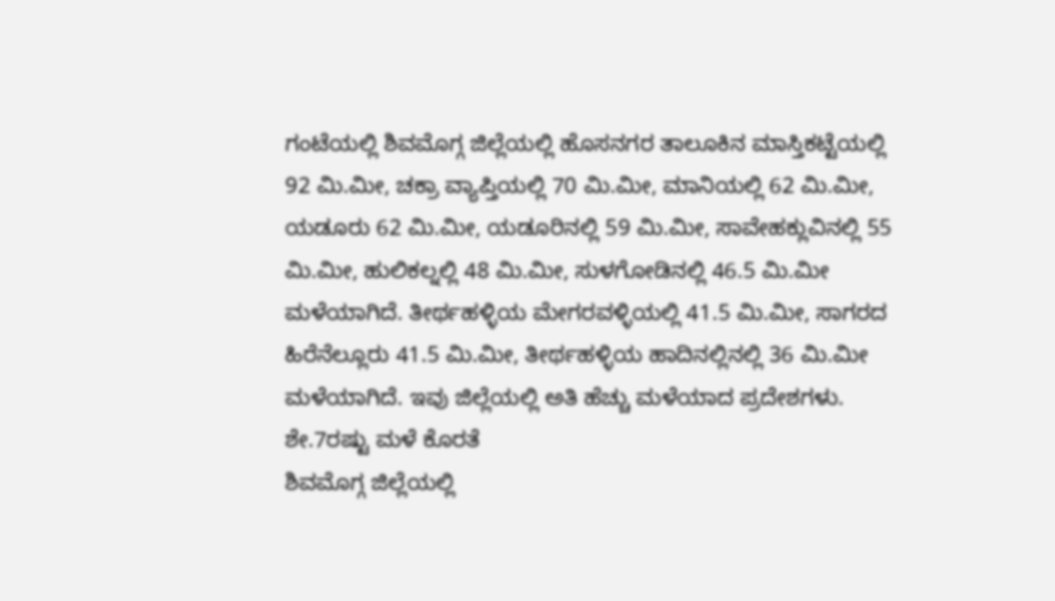ಗಂಟೆಯಲ್ಲಿ ಶಿವಮೊಗ್ಗ ಜಿಲ್ಲೆಯಲ್ಲಿ ಹೊಸನಗರ ತಾಲೂಕಿನ ಮಾಸ್ತಿಕಟ್ಟೆಯಲ್ಲಿ 92 ಮಿ.ಮೀ, ಚಕ್ರಾ ವ್ಯಾಪ್ತಿಯಲ್ಲಿ 70 ಮಿ.ಮೀ, ಮಾನಿಯಲ್ಲಿ 62 ಮಿ.ಮೀ, ಯಡೂರು 62 ಮಿ.ಮೀ, ಯಡೂರಿನಲ್ಲಿ 59 ಮಿ.ಮೀ, ಸಾವೇಹಕ್ಲುವಿನಲ್ಲಿ 55 ಮಿ.ಮೀ, ಹುಲಿಕಲ್ನಲ್ಲಿ 48 ಮಿ.ಮೀ, ಸುಳಗೋಡಿನಲ್ಲಿ 46.5 ಮಿ.ಮೀ ಮಳೆಯಾಗಿದೆ. ತೀರ್ಥಹಳ್ಳಿಯ ಮೇಗರವಳ್ಳಿಯಲ್ಲಿ 41.5 ಮಿ.ಮೀ, ಸಾಗರದ ಹಿರೆನೆಲ್ಲೂರು 41.5 ಮಿ.ಮೀ, ತೀರ್ಥಹಳ್ಳಿಯ ಹಾದಿನಲ್ಲಿನಲ್ಲಿ 36 ಮಿ.ಮೀ ಮಳೆಯಾಗಿದೆ. ಇವು ಜಿಲ್ಲೆಯಲ್ಲಿ ಅತಿ ಹೆಚ್ಚು ಮಳೆಯಾದ ಪ್ರದೇಶಗಳು.
ಶೇ.7ರಷ್ಟು ಮಳೆ ಕೊರತೆ
ಶಿವಮೊಗ್ಗ ಜಿಲ್ಲೆಯಲ್ಲಿ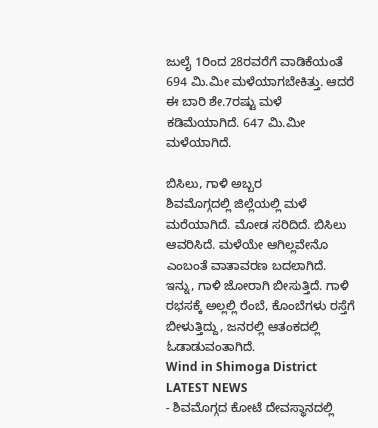ಜುಲೈ 1ರಿಂದ 28ರವರೆಗೆ ವಾಡಿಕೆಯಂತೆ 694 ಮಿ.ಮೀ ಮಳೆಯಾಗಬೇಕಿತ್ತು. ಆದರೆ ಈ ಬಾರಿ ಶೇ.7ರಷ್ಟು ಮಳೆ ಕಡಿಮೆಯಾಗಿದೆ. 647 ಮಿ.ಮೀ ಮಳೆಯಾಗಿದೆ.

ಬಿಸಿಲು, ಗಾಳಿ ಅಬ್ಬರ
ಶಿವಮೊಗ್ಗದಲ್ಲಿ ಜಿಲ್ಲೆಯಲ್ಲಿ ಮಳೆ ಮರೆಯಾಗಿದೆ. ಮೋಡ ಸರಿದಿದೆ. ಬಿಸಿಲು ಆವರಿಸಿದೆ. ಮಳೆಯೇ ಆಗಿಲ್ಲವೇನೊ ಎಂಬಂತೆ ವಾತಾವರಣ ಬದಲಾಗಿದೆ. ಇನ್ನು, ಗಾಳಿ ಜೋರಾಗಿ ಬೀಸುತ್ತಿದೆ. ಗಾಳಿ ರಭಸಕ್ಕೆ ಅಲ್ಲಲ್ಲಿ ರೆಂಬೆ, ಕೊಂಬೆಗಳು ರಸ್ತೆಗೆ ಬೀಳುತ್ತಿದ್ದು, ಜನರಲ್ಲಿ ಆತಂಕದಲ್ಲಿ ಓಡಾಡುವಂತಾಗಿದೆ.
Wind in Shimoga District
LATEST NEWS
- ಶಿವಮೊಗ್ಗದ ಕೋಟೆ ದೇವಸ್ಥಾನದಲ್ಲಿ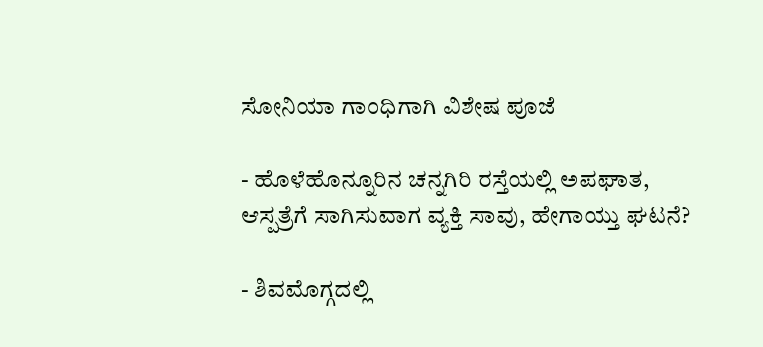ಸೋನಿಯಾ ಗಾಂಧಿಗಾಗಿ ವಿಶೇಷ ಪೂಜೆ

- ಹೊಳೆಹೊನ್ನೂರಿನ ಚನ್ನಗಿರಿ ರಸ್ತೆಯಲ್ಲಿ ಅಪಘಾತ, ಆಸ್ಪತ್ರೆಗೆ ಸಾಗಿಸುವಾಗ ವ್ಯಕ್ತಿ ಸಾವು, ಹೇಗಾಯ್ತು ಘಟನೆ?

- ಶಿವಮೊಗ್ಗದಲ್ಲಿ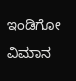ಇಂಡಿಗೋ ವಿಮಾನ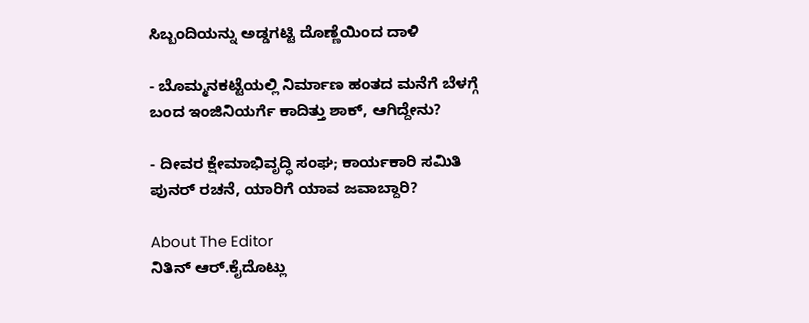ಸಿಬ್ಬಂದಿಯನ್ನು ಅಡ್ಡಗಟ್ಟಿ ದೊಣ್ಣೆಯಿಂದ ದಾಳಿ

- ಬೊಮ್ಮನಕಟ್ಟೆಯಲ್ಲಿ ನಿರ್ಮಾಣ ಹಂತದ ಮನೆಗೆ ಬೆಳಗ್ಗೆ ಬಂದ ಇಂಜಿನಿಯರ್ಗೆ ಕಾದಿತ್ತು ಶಾಕ್, ಆಗಿದ್ದೇನು?

- ದೀವರ ಕ್ಷೇಮಾಭಿವೃದ್ಧಿ ಸಂಘ; ಕಾರ್ಯಕಾರಿ ಸಮಿತಿ ಪುನರ್ ರಚನೆ, ಯಾರಿಗೆ ಯಾವ ಜವಾಬ್ದಾರಿ?

About The Editor
ನಿತಿನ್ ಆರ್.ಕೈದೊಟ್ಲು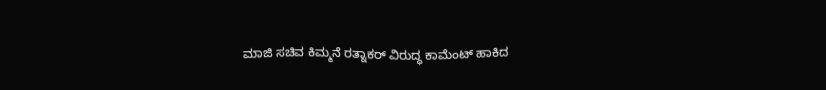ಮಾಜಿ ಸಚಿವ ಕಿಮ್ಮನೆ ರತ್ನಾಕರ್ ವಿರುದ್ಧ ಕಾಮೆಂಟ್ ಹಾಕಿದ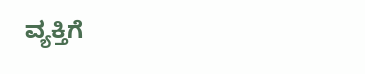ವ್ಯಕ್ತಿಗೆ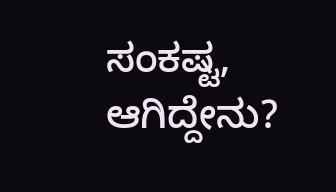ಸಂಕಷ್ಟ, ಆಗಿದ್ದೇನು?